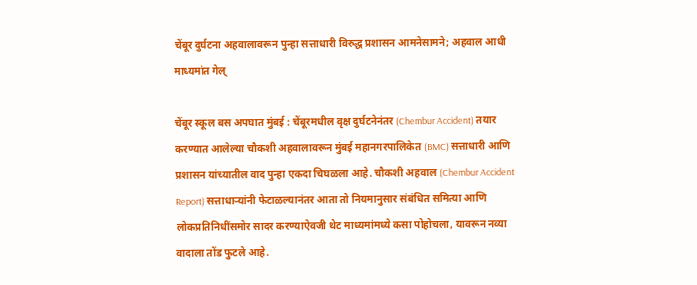चेंबूर दुर्घटना अहवालावरून पुन्हा सत्ताधारी विरुद्ध प्रशासन आमनेसामने; अहवाल आधी माध्यमांत गेल्

चेंबूर स्कूल बस अपघात मुंबई : चेंबूरमधील वृक्ष दुर्घटनेनंतर (Chembur Accident) तयार करण्यात आलेल्या चौकशी अहवालावरून मुंबई महानगरपालिकेत (BMC) सत्ताधारी आणि प्रशासन यांच्यातील वाद पुन्हा एकदा चिघळला आहे. चौकशी अहवाल (Chembur Accident Report) सत्ताधाऱ्यांनी फेटाळल्यानंतर आता तो नियमानुसार संबंधित समित्या आणि लोकप्रतिनिधींसमोर सादर करण्याऐवजी थेट माध्यमांमध्ये कसा पोहोचला, यावरून नव्या वादाला तोंड फुटले आहे.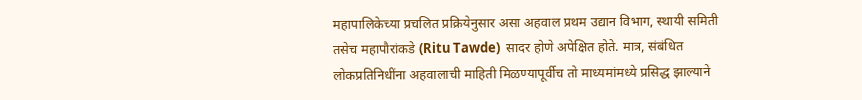महापालिकेच्या प्रचलित प्रक्रियेनुसार असा अहवाल प्रथम उद्यान विभाग, स्थायी समिती तसेच महापौरांकडे (Ritu Tawde)  सादर होणे अपेक्षित होते. मात्र, संबंधित लोकप्रतिनिधींना अहवालाची माहिती मिळण्यापूर्वीच तो माध्यमांमध्ये प्रसिद्ध झाल्याने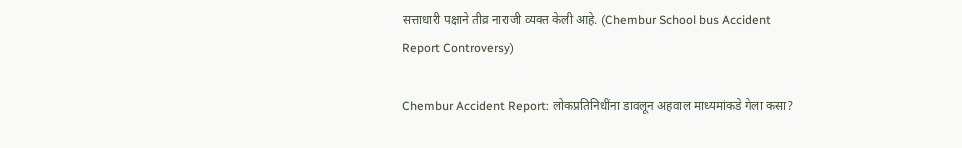सत्ताधारी पक्षाने तीव्र नाराजी व्यक्त केली आहे. (Chembur School bus Accident Report Controversy)

Chembur Accident Report: लोकप्रतिनिधींना डावलून अहवाल माध्यमांकडे गेला कसा?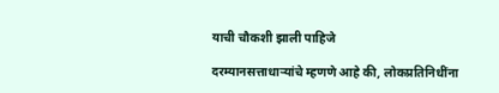याची चौकशी झाली पाहिजे

दरम्यानसत्ताधाऱ्यांचे म्हणणे आहे की, लोकप्रतिनिधींना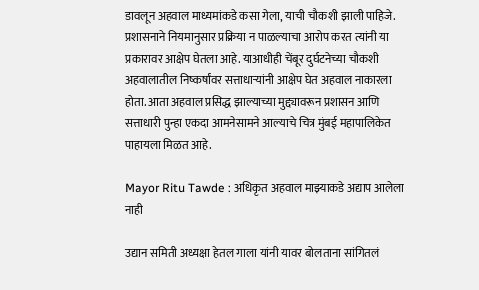डावलून अहवाल माध्यमांकडे कसा गेला, याची चौकशी झाली पाहिजे. प्रशासनाने नियमानुसार प्रक्रिया न पाळल्याचा आरोप करत त्यांनी या प्रकारावर आक्षेप घेतला आहे. याआधीही चेंबूर दुर्घटनेच्या चौकशी अहवालातील निष्कर्षांवर सत्ताधाऱ्यांनी आक्षेप घेत अहवाल नाकारला होता. आता अहवाल प्रसिद्ध झाल्याच्या मुद्द्यावरून प्रशासन आणि सत्ताधारी पुन्हा एकदा आमनेसामने आल्याचे चित्र मुंबई महापालिकेत पाहायला मिळत आहे.

Mayor Ritu Tawde : अधिकृत अहवाल माझ्याकडे अद्याप आलेला नाही

उद्यान समिती अध्यक्षा हेतल गाला यांनी यावर बोलताना सांगितलं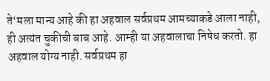ते‘मला मान्य आहे की हा अहवाल सर्वप्रथम आमच्याकडे आला नाही, ही अत्यंत चुकीची बाब आहे. आम्ही या अहवालाचा निषेध करतो. हा अहवाल योग्य नाही. सर्वप्रथम हा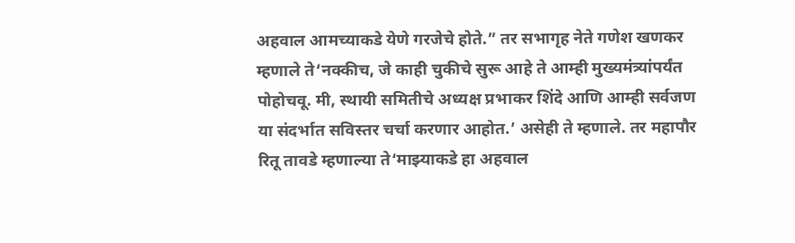अहवाल आमच्याकडे येणे गरजेचे होते.” तर सभागृह नेते गणेश खणकर म्हणाले ते‘नक्कीच, जे काही चुकीचे सुरू आहे ते आम्ही मुख्यमंत्र्यांपर्यंत पोहोचवू. मी, स्थायी समितीचे अध्यक्ष प्रभाकर शिंदे आणि आम्ही सर्वजण या संदर्भात सविस्तर चर्चा करणार आहोत.’ असेही ते म्हणाले. तर महापौर रितू तावडे म्हणाल्या ते‘माझ्याकडे हा अहवाल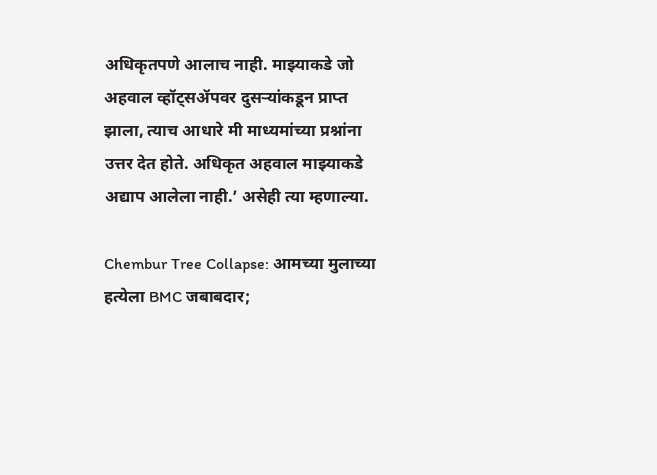अधिकृतपणे आलाच नाही. माझ्याकडे जो अहवाल व्हॉट्सॲपवर दुसऱ्यांकडून प्राप्त झाला, त्याच आधारे मी माध्यमांच्या प्रश्नांना उत्तर देत होते. अधिकृत अहवाल माझ्याकडे अद्याप आलेला नाही.’ असेही त्या म्हणाल्या.

Chembur Tree Collapse: आमच्या मुलाच्या हत्येला BMC जबाबदार;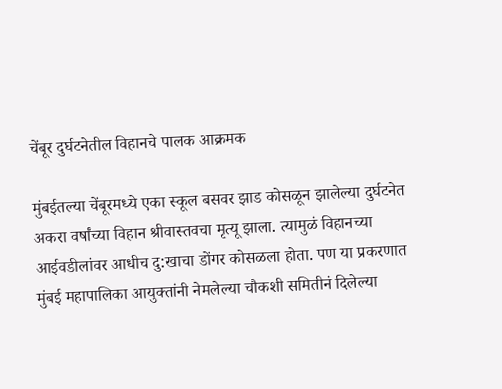चेंबूर दुर्घटनेतील विहानचे पालक आक्रमक

मुंबईतल्या चेंबूरमध्ये एका स्कूल बसवर झाड कोसळून झालेल्या दुर्घटनेत अकरा वर्षांच्या विहान श्रीवास्तवचा मृत्यू झाला. त्यामुळं विहानच्या आईवडीलांवर आधीच दु:खाचा डोंगर कोसळला होता. पण या प्रकरणात मुंबई महापालिका आयुक्तांनी नेमलेल्या चौकशी समितीनं दिलेल्या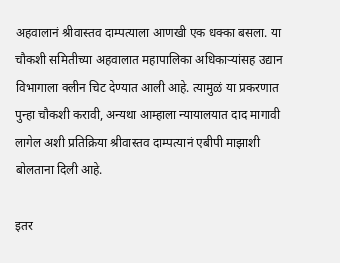अहवालानं श्रीवास्तव दाम्पत्याला आणखी एक धक्का बसला. या चौकशी समितीच्या अहवालात महापालिका अधिकाऱ्यांसह उद्यान विभागाला क्लीन चिट देण्यात आली आहे. त्यामुळं या प्रकरणात पुन्हा चौकशी करावी, अन्यथा आम्हाला न्यायालयात दाद मागावी लागेल अशी प्रतिक्रिया श्रीवास्तव दाम्पत्यानं एबीपी माझाशी बोलताना दिली आहे.

इतर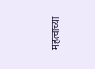महत्वाच्या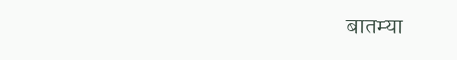बातम्या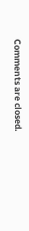Comments are closed.